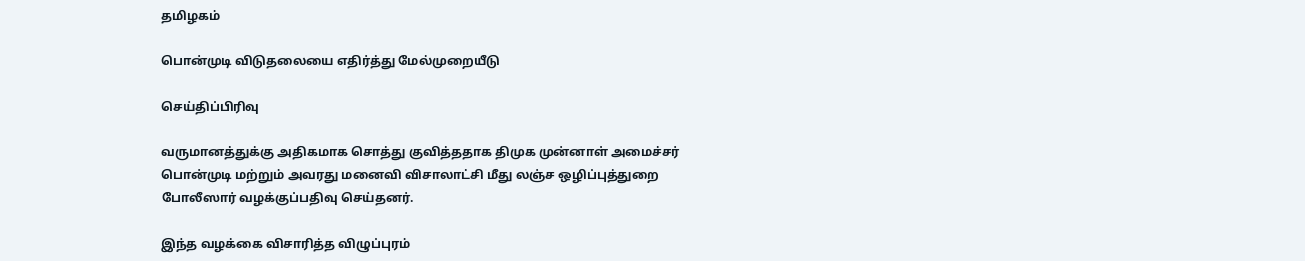தமிழகம்

பொன்முடி விடுதலையை எதிர்த்து மேல்முறையீடு

செய்திப்பிரிவு

வருமானத்துக்கு அதிகமாக சொத்து குவித்ததாக திமுக முன்னாள் அமைச்சர் பொன்முடி மற்றும் அவரது மனைவி விசாலாட்சி மீது லஞ்ச ஒழிப்புத்துறை போலீஸார் வழக்குப்பதிவு செய்தனர்.

இந்த வழக்கை விசாரித்த விழுப்புரம்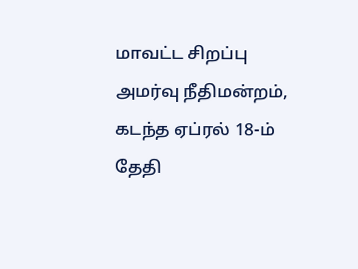மாவட்ட சிறப்பு அமர்வு நீதிமன்றம், கடந்த ஏப்ரல் 18-ம் தேதி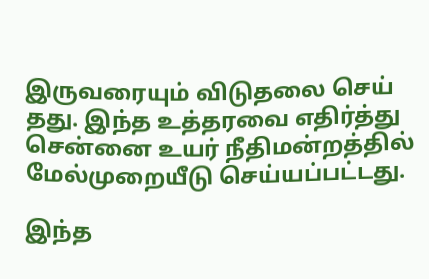இருவரையும் விடுதலை செய் தது. இந்த உத்தரவை எதிர்த்து சென்னை உயர் நீதிமன்றத்தில் மேல்முறையீடு செய்யப்பட்டது.

இந்த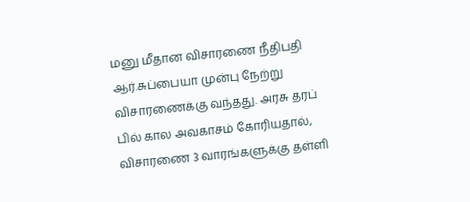மனு மீதான விசாரணை நீதிபதி ஆர்.சுப்பையா முன்பு நேற்று விசாரணைக்கு வந்தது. அரசு தரப் பில் கால அவகாசம் கோரியதால், விசாரணை 3 வாரங்களுக்கு தள்ளி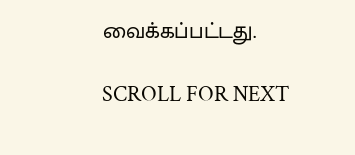வைக்கப்பட்டது.

SCROLL FOR NEXT